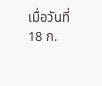เมื่อวันที่ 18 ก.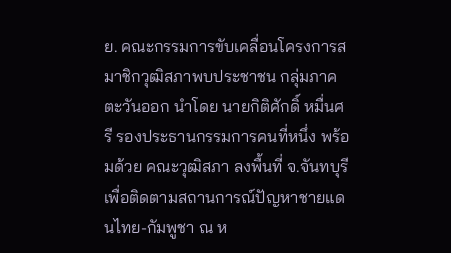ย. คณะกรรมการขับเคลื่อนโครงการสมาชิกวุฒิสภาพบประชาชน กลุ่มภาคตะวันออก นำโดย นายกิติศักดิ์ หมื่นศรี รองประธานกรรมการคนที่หนึ่ง พร้อมด้วย คณะวุฒิสภา ลงพื้นที่ จ.จันทบุรี เพื่อติดตามสถานการณ์ปัญหาชายแดนไทย-กัมพูชา ณ ห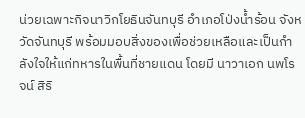น่วยเฉพาะกิจนาวิกโยธินจันทบุรี อำเภอโป่งน้ำร้อน จังหวัดจันทบุรี พร้อมมอบสิ่งของเพื่อช่วยเหลือและเป็นกำลังใจให้แก่ทหารในพื้นที่ชายแดน โดยมี นาวาเอก นพโรจน์ สิริ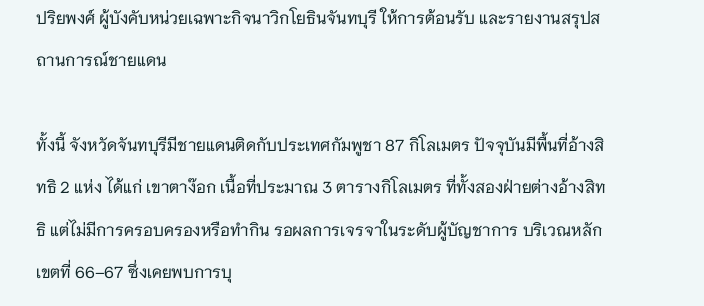ปริยพงศ์ ผู้บังคับหน่วยเฉพาะกิจนาวิกโยธินจันทบุรี ให้การต้อนรับ และรายงานสรุปสถานการณ์ชายแดน

ทั้งนี้ จังหวัดจันทบุรีมีชายแดนติดกับประเทศกัมพูชา 87 กิโลเมตร ปัจจุบันมีพื้นที่อ้างสิทธิ 2 แห่ง ได้แก่ เขาตาง๊อก เนื้อที่ประมาณ 3 ตารางกิโลเมตร ที่ทั้งสองฝ่ายต่างอ้างสิทธิ แต่ไม่มีการครอบครองหรือทำกิน รอผลการเจรจาในระดับผู้บัญชาการ บริเวณหลักเขตที่ 66–67 ซึ่งเคยพบการบุ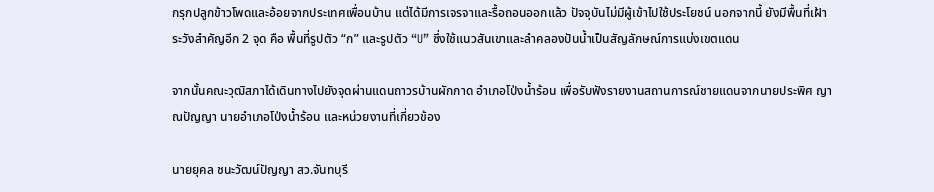กรุกปลูกข้าวโพดและอ้อยจากประเทศเพื่อนบ้าน แต่ได้มีการเจรจาและรื้อถอนออกแล้ว ปัจจุบันไม่มีผู้เข้าไปใช้ประโยชน์ นอกจากนี้ ยังมีพื้นที่เฝ้าระวังสำคัญอีก 2 จุด คือ พื้นที่รูปตัว “ก” และรูปตัว “U” ซึ่งใช้แนวสันเขาและลำคลองปันน้ำเป็นสัญลักษณ์การแบ่งเขตแดน

จากนั้นคณะวุฒิสภาได้เดินทางไปยังจุดผ่านแดนถาวรบ้านผักกาด อำเภอโป่งน้ำร้อน เพื่อรับฟังรายงานสถานการณ์ชายแดนจากนายประพิศ ญาณปัญญา นายอำเภอโป่งน้ำร้อน และหน่วยงานที่เกี่ยวข้อง

นายยุคล ชนะวัฒน์ปัญญา สว.จันทบุรี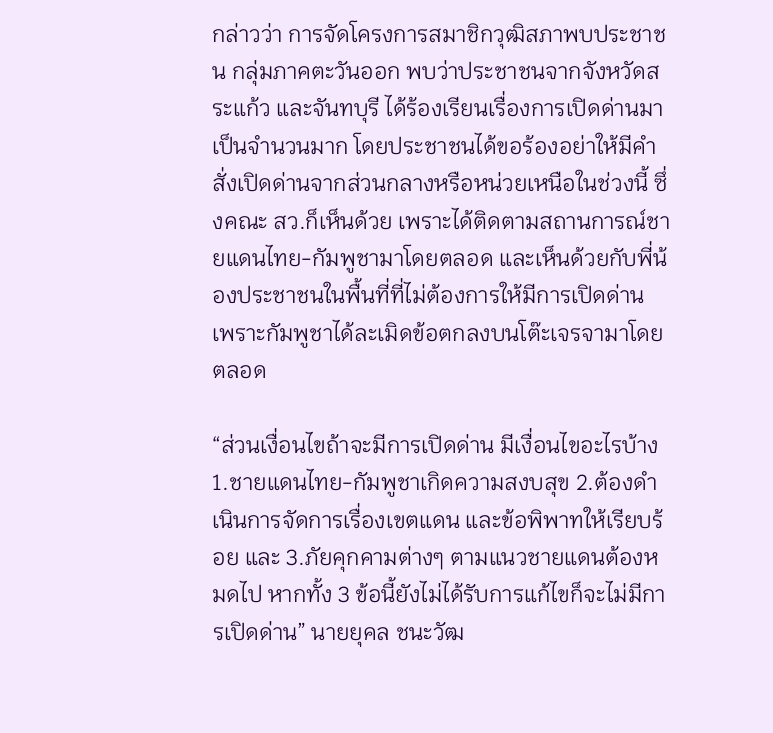กล่าวว่า การจัดโครงการสมาชิกวุฒิสภาพบประชาชน กลุ่มภาคตะวันออก พบว่าประชาชนจากจังหวัดสระแก้ว และจันทบุรี ได้ร้องเรียนเรื่องการเปิดด่านมาเป็นจำนวนมาก โดยประชาชนได้ขอร้องอย่าให้มีคำสั่งเปิดด่านจากส่วนกลางหรือหน่วยเหนือในช่วงนี้ ซึ่งคณะ สว.ก็เห็นด้วย เพราะได้ติดตามสถานการณ์ชายแดนไทย-กัมพูชามาโดยตลอด และเห็นด้วยกับพี่น้องประชาชนในพื้นที่ที่ไม่ต้องการให้มีการเปิดด่าน เพราะกัมพูชาได้ละเมิดข้อตกลงบนโต๊ะเจรจามาโดยตลอด

“ส่วนเงื่อนไขถ้าจะมีการเปิดด่าน มีเงื่อนไขอะไรบ้าง 1.ชายแดนไทย-กัมพูชาเกิดความสงบสุข 2.ต้องดำเนินการจัดการเรื่องเขตแดน และข้อพิพาทให้เรียบร้อย และ 3.ภัยคุกคามต่างๆ ตามแนวชายแดนต้องหมดไป หากทั้ง 3 ข้อนี้ยังไม่ได้รับการแก้ไขก็จะไม่มีการเปิดด่าน” นายยุคล ชนะวัฒ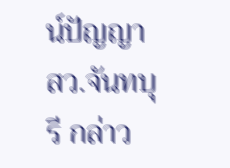น์ปัญญา สว.จันทบุรี กล่าว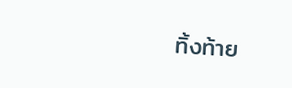ทิ้งท้าย